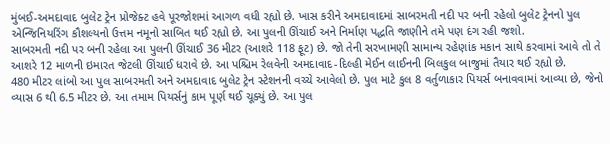મુંબઈ-અમદાવાદ બુલેટ ટ્રેન પ્રોજેક્ટ હવે પૂરજોશમાં આગળ વધી રહ્યો છે. ખાસ કરીને અમદાવાદમાં સાબરમતી નદી પર બની રહેલો બુલેટ ટ્રેનનો પુલ એન્જિનિયરિંગ કૌશલ્યનો ઉત્તમ નમૂનો સાબિત થઈ રહ્યો છે. આ પુલની ઊંચાઈ અને નિર્માણ પદ્ધતિ જાણીને તમે પણ દંગ રહી જશો.
સાબરમતી નદી પર બની રહેલા આ પુલની ઊંચાઈ 36 મીટર (આશરે 118 ફૂટ) છે. જો તેની સરખામણી સામાન્ય રહેણાંક મકાન સાથે કરવામાં આવે તો તે આશરે 12 માળની ઇમારત જેટલી ઊંચાઈ ધરાવે છે. આ પશ્ચિમ રેલવેની અમદાવાદ-દિલ્હી મેઈન લાઈનની બિલકુલ બાજુમાં તૈયાર થઈ રહ્યો છે.
480 મીટર લાંબો આ પુલ સાબરમતી અને અમદાવાદ બુલેટ ટ્રેન સ્ટેશનની વચ્ચે આવેલો છે. પુલ માટે કુલ 8 વર્તુળાકાર પિયર્સ બનાવવામાં આવ્યા છે, જેનો વ્યાસ 6 થી 6.5 મીટર છે. આ તમામ પિયર્સનું કામ પૂર્ણ થઈ ચૂક્યું છે. આ પુલ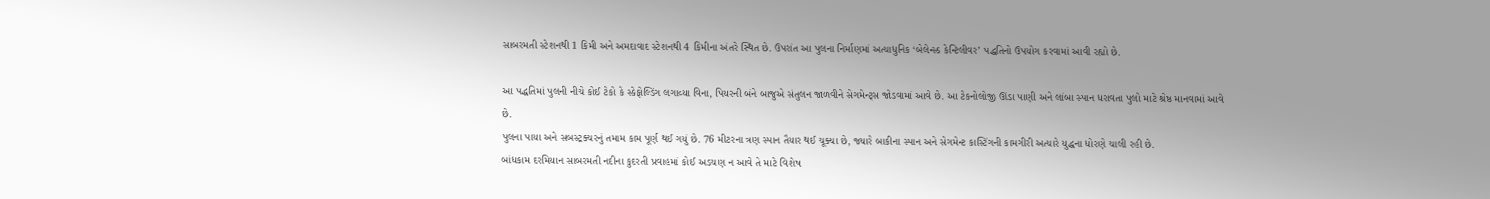સાબરમતી સ્ટેશનથી 1 કિમી અને અમદાવાદ સ્ટેશનથી 4 કિમીના અંતરે સ્થિત છે. ઉપરાંત આ પુલના નિર્માણમાં અત્યાધુનિક ‘બેલેન્સ્ડ કેન્ટિલીવર’ પદ્ધતિનો ઉપયોગ કરવામાં આવી રહ્યો છે.

આ પદ્ધતિમાં પુલની નીચે કોઈ ટેકો કે સ્કેફોલ્ડિંગ લગાવ્યા વિના, પિયરની બંને બાજુએ સંતુલન જાળવીને સેગમેન્ટ્સ જોડવામાં આવે છે. આ ટેકનોલોજી ઊંડા પાણી અને લાંબા સ્પાન ધરાવતા પુલો માટે શ્રેષ્ઠ માનવામાં આવે છે.
પુલના પાયા અને સબસ્ટ્રક્ચરનું તમામ કામ પૂર્ણ થઈ ગયું છે. 76 મીટરના ત્રણ સ્પાન તૈયાર થઈ ચૂક્યા છે, જ્યારે બાકીના સ્પાન અને સેગમેન્ટ કાસ્ટિંગની કામગીરી અત્યારે યુદ્ધના ધોરણે ચાલી રહી છે.
બાંધકામ દરમિયાન સાબરમતી નદીના કુદરતી પ્રવાહમાં કોઈ અડચણ ન આવે તે માટે વિશેષ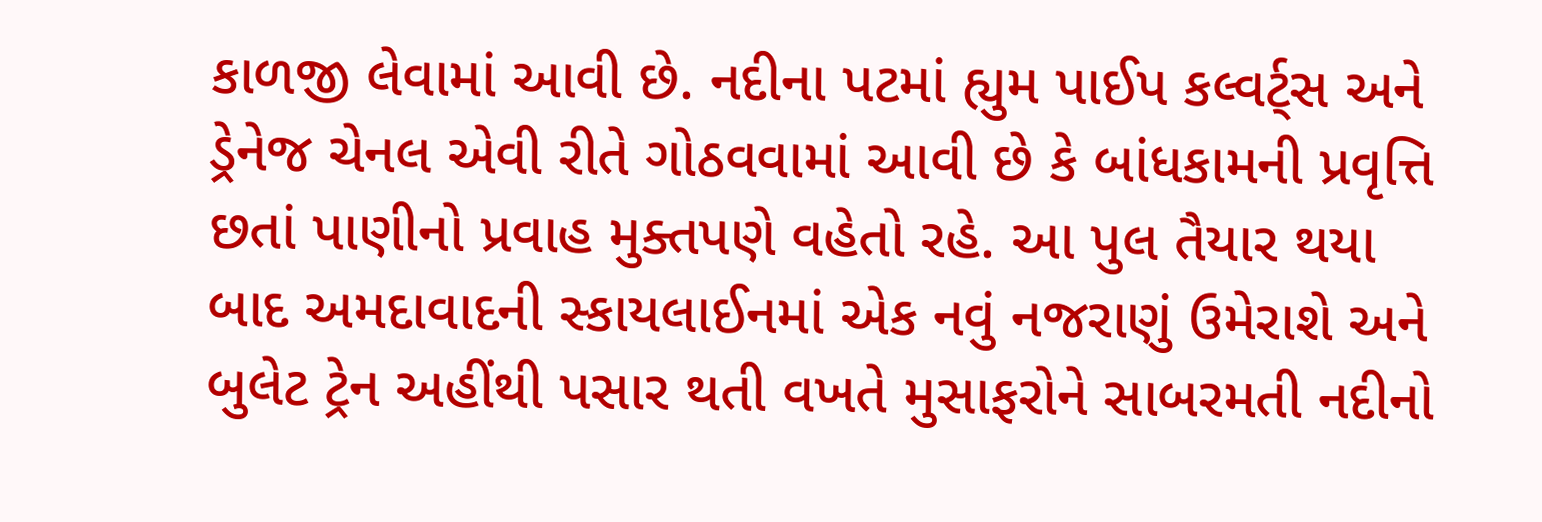કાળજી લેવામાં આવી છે. નદીના પટમાં હ્યુમ પાઈપ કલ્વર્ટ્સ અને ડ્રેનેજ ચેનલ એવી રીતે ગોઠવવામાં આવી છે કે બાંધકામની પ્રવૃત્તિ છતાં પાણીનો પ્રવાહ મુક્તપણે વહેતો રહે. આ પુલ તૈયાર થયા બાદ અમદાવાદની સ્કાયલાઈનમાં એક નવું નજરાણું ઉમેરાશે અને બુલેટ ટ્રેન અહીંથી પસાર થતી વખતે મુસાફરોને સાબરમતી નદીનો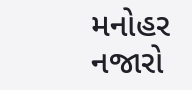મનોહર નજારો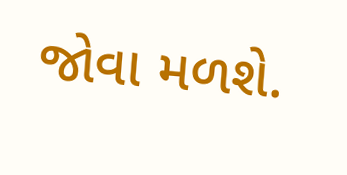જોવા મળશે.